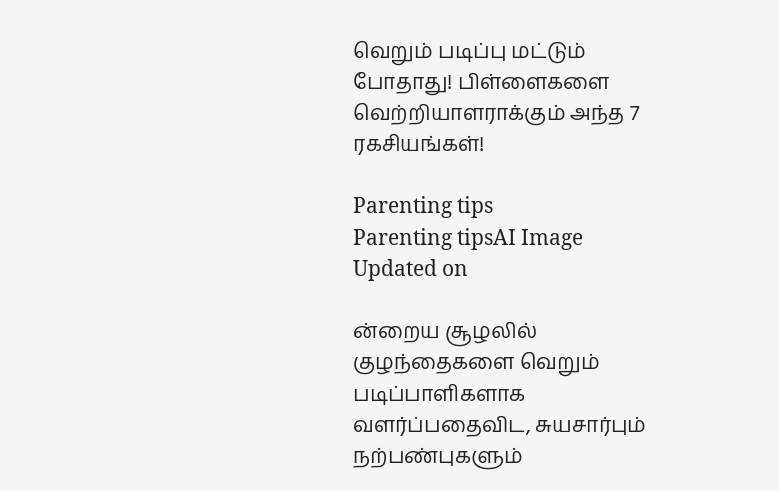வெறும் படிப்பு மட்டும் போதாது! பிள்ளைகளை வெற்றியாளராக்கும் அந்த 7 ரகசியங்கள்!

Parenting tips
Parenting tipsAI Image
Updated on

ன்றைய சூழலில் குழந்தைகளை வெறும் படிப்பாளிகளாக வளர்ப்பதைவிட, சுயசார்பும் நற்பண்புகளும்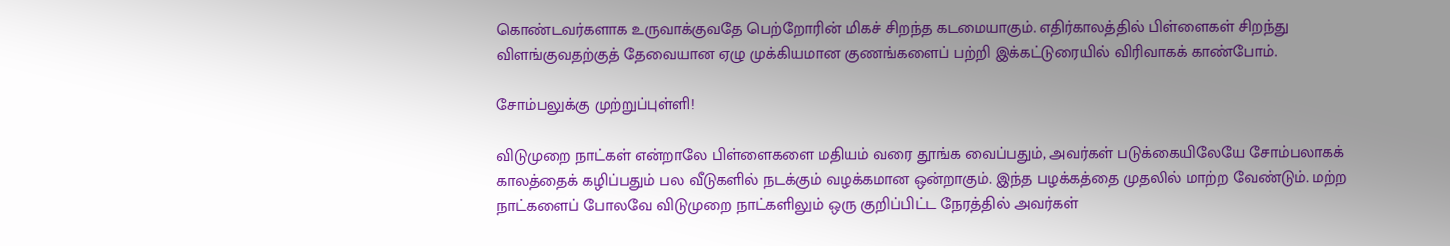கொண்டவர்களாக உருவாக்குவதே பெற்றோரின் மிகச் சிறந்த கடமையாகும். எதிர்காலத்தில் பிள்ளைகள் சிறந்து விளங்குவதற்குத் தேவையான ஏழு முக்கியமான குணங்களைப் பற்றி இக்கட்டுரையில் விரிவாகக் காண்போம்.

சோம்பலுக்கு முற்றுப்புள்ளி!

விடுமுறை நாட்கள் என்றாலே பிள்ளைகளை மதியம் வரை தூங்க வைப்பதும், அவர்கள் படுக்கையிலேயே சோம்பலாகக் காலத்தைக் கழிப்பதும் பல வீடுகளில் நடக்கும் வழக்கமான ஒன்றாகும். இந்த பழக்கத்தை முதலில் மாற்ற வேண்டும். மற்ற நாட்களைப் போலவே விடுமுறை நாட்களிலும் ஒரு குறிப்பிட்ட நேரத்தில் அவர்கள்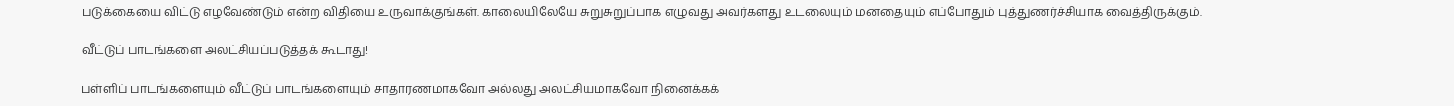படுக்கையை விட்டு எழவேண்டும் என்ற விதியை உருவாக்குங்கள். காலையிலேயே சுறுசுறுப்பாக எழுவது அவர்களது உடலையும் மனதையும் எப்போதும் புத்துணர்ச்சியாக வைத்திருக்கும்.

வீட்டுப் பாடங்களை அலட்சியப்படுத்தக் கூடாது!

பள்ளிப் பாடங்களையும் வீட்டுப் பாடங்களையும் சாதாரணமாகவோ அல்லது அலட்சியமாகவோ நினைக்கக்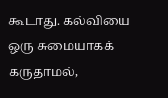கூடாது. கல்வியை ஒரு சுமையாகக் கருதாமல்,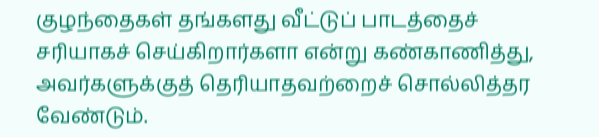குழந்தைகள் தங்களது வீட்டுப் பாடத்தைச் சரியாகச் செய்கிறார்களா என்று கண்காணித்து, அவர்களுக்குத் தெரியாதவற்றைச் சொல்லித்தர வேண்டும்.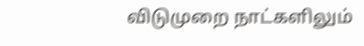விடுமுறை நாட்களிலும்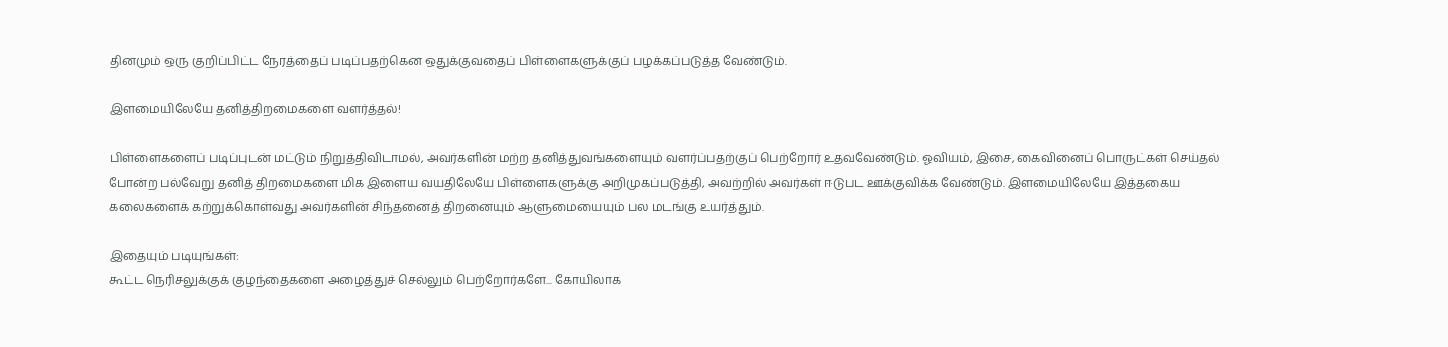தினமும் ஒரு குறிப்பிட்ட நேரத்தைப் படிப்பதற்கென ஒதுக்குவதைப் பிள்ளைகளுக்குப் பழக்கப்படுத்த வேண்டும்.

இளமையிலேயே தனித்திறமைகளை வளர்த்தல்!

பிள்ளைகளைப் படிப்புடன் மட்டும் நிறுத்திவிடாமல், அவர்களின் மற்ற தனித்துவங்களையும் வளர்ப்பதற்குப் பெற்றோர் உதவவேண்டும். ஓவியம், இசை, கைவினைப் பொருட்கள் செய்தல் போன்ற பல்வேறு தனித் திறமைகளை மிக இளைய வயதிலேயே பிள்ளைகளுக்கு அறிமுகப்படுத்தி, அவற்றில் அவர்கள் ஈடுபட ஊக்குவிக்க வேண்டும். இளமையிலேயே இத்தகைய கலைகளைக் கற்றுக்கொள்வது அவர்களின் சிந்தனைத் திறனையும் ஆளுமையையும் பல மடங்கு உயர்த்தும்.

இதையும் படியுங்கள்:
கூட்ட நெரிசலுக்குக் குழந்தைகளை அழைத்துச் செல்லும் பெற்றோர்களே... கோயிலாக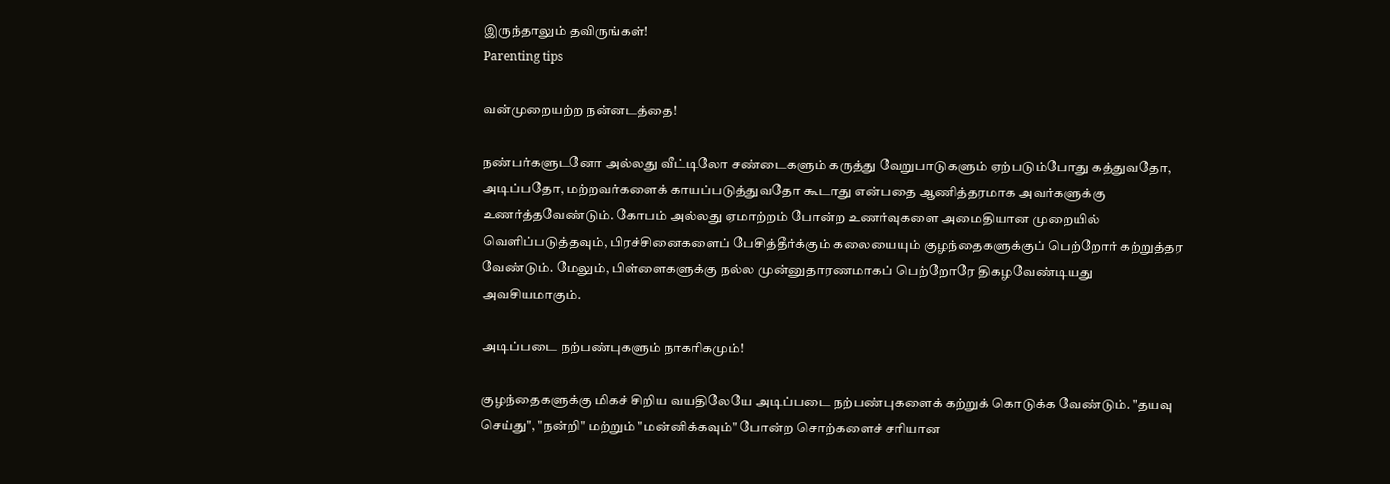இருந்தாலும் தவிருங்கள்!
Parenting tips

வன்முறையற்ற நன்னடத்தை!

நண்பர்களுடனோ அல்லது வீட்டிலோ சண்டைகளும் கருத்து வேறுபாடுகளும் ஏற்படும்போது கத்துவதோ, அடிப்பதோ, மற்றவர்களைக் காயப்படுத்துவதோ கூடாது என்பதை ஆணித்தரமாக அவர்களுக்கு உணர்த்தவேண்டும். கோபம் அல்லது ஏமாற்றம் போன்ற உணர்வுகளை அமைதியான முறையில் வெளிப்படுத்தவும், பிரச்சினைகளைப் பேசித்தீர்க்கும் கலையையும் குழந்தைகளுக்குப் பெற்றோர் கற்றுத்தர வேண்டும். மேலும், பிள்ளைகளுக்கு நல்ல முன்னுதாரணமாகப் பெற்றோரே திகழவேண்டியது அவசியமாகும்.

அடிப்படை நற்பண்புகளும் நாகரிகமும்!

குழந்தைகளுக்கு மிகச் சிறிய வயதிலேயே அடிப்படை நற்பண்புகளைக் கற்றுக் கொடுக்க வேண்டும். "தயவு செய்து", "நன்றி" மற்றும் "மன்னிக்கவும்" போன்ற சொற்களைச் சரியான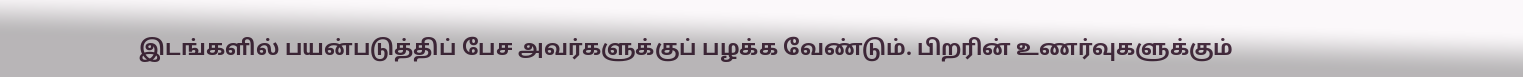இடங்களில் பயன்படுத்திப் பேச அவர்களுக்குப் பழக்க வேண்டும். பிறரின் உணர்வுகளுக்கும்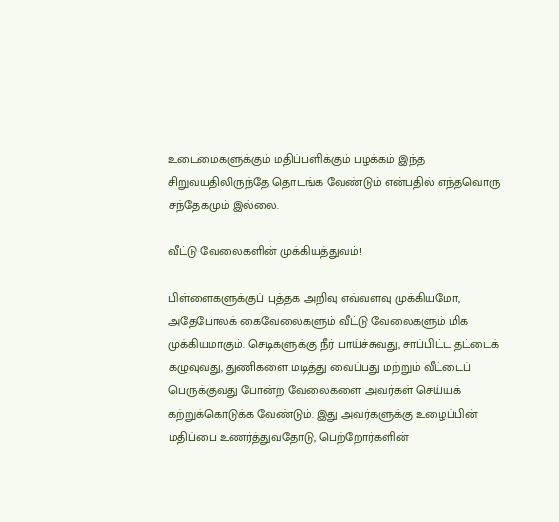உடைமைகளுக்கும் மதிப்பளிக்கும் பழக்கம் இந்த சிறுவயதிலிருந்தே தொடங்க வேண்டும் என்பதில் எந்தவொரு சந்தேகமும் இல்லை.

வீட்டு வேலைகளின் முக்கியத்துவம்!

பிள்ளைகளுக்குப் புத்தக அறிவு எவ்வளவு முக்கியமோ, அதேபோலக் கைவேலைகளும் வீட்டு வேலைகளும் மிக முக்கியமாகும். செடிகளுக்கு நீர் பாய்ச்சுவது, சாப்பிட்ட தட்டைக் கழுவுவது, துணிகளை மடித்து வைப்பது மற்றும் வீட்டைப் பெருக்குவது போன்ற வேலைகளை அவர்கள் செய்யக் கற்றுக்கொடுக்க வேண்டும். இது அவர்களுக்கு உழைப்பின் மதிப்பை உணர்த்துவதோடு, பெற்றோர்களின்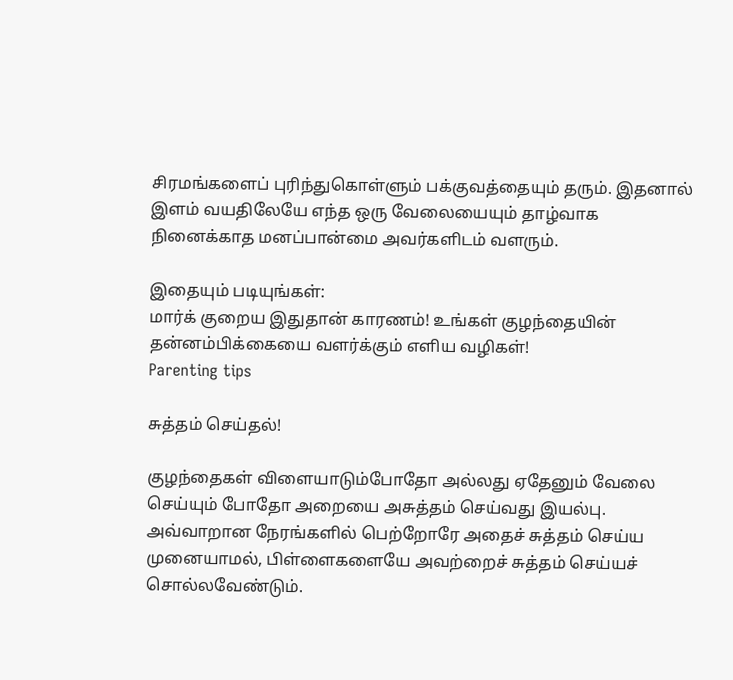சிரமங்களைப் புரிந்துகொள்ளும் பக்குவத்தையும் தரும். இதனால் இளம் வயதிலேயே எந்த ஒரு வேலையையும் தாழ்வாக நினைக்காத மனப்பான்மை அவர்களிடம் வளரும்.

இதையும் படியுங்கள்:
மார்க் குறைய இதுதான் காரணம்! உங்கள் குழந்தையின் தன்னம்பிக்கையை வளர்க்கும் எளிய வழிகள்!
Parenting tips

சுத்தம் செய்தல்!

குழந்தைகள் விளையாடும்போதோ அல்லது ஏதேனும் வேலை செய்யும் போதோ அறையை அசுத்தம் செய்வது இயல்பு. அவ்வாறான நேரங்களில் பெற்றோரே அதைச் சுத்தம் செய்ய முனையாமல், பிள்ளைகளையே அவற்றைச் சுத்தம் செய்யச் சொல்லவேண்டும்.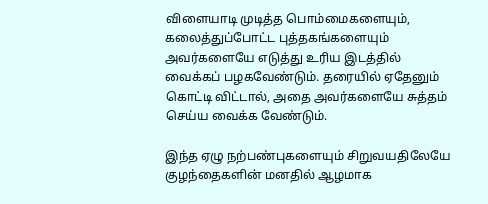விளையாடி முடித்த பொம்மைகளையும், கலைத்துப்போட்ட புத்தகங்களையும் அவர்களையே எடுத்து உரிய இடத்தில் வைக்கப் பழகவேண்டும். தரையில் ஏதேனும் கொட்டி விட்டால், அதை அவர்களையே சுத்தம் செய்ய வைக்க வேண்டும்.

இந்த ஏழு நற்பண்புகளையும் சிறுவயதிலேயே குழந்தைகளின் மனதில் ஆழமாக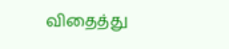விதைத்து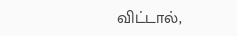விட்டால்,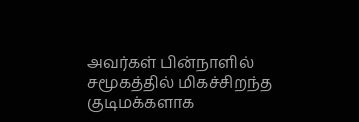அவர்கள் பின்நாளில் சமூகத்தில் மிகச்சிறந்த குடிமக்களாக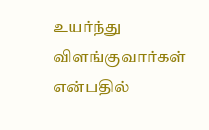உயர்ந்து விளங்குவார்கள் என்பதில்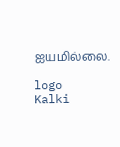ஐயமில்லை.

logo
Kalki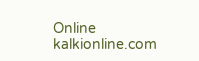Online
kalkionline.com